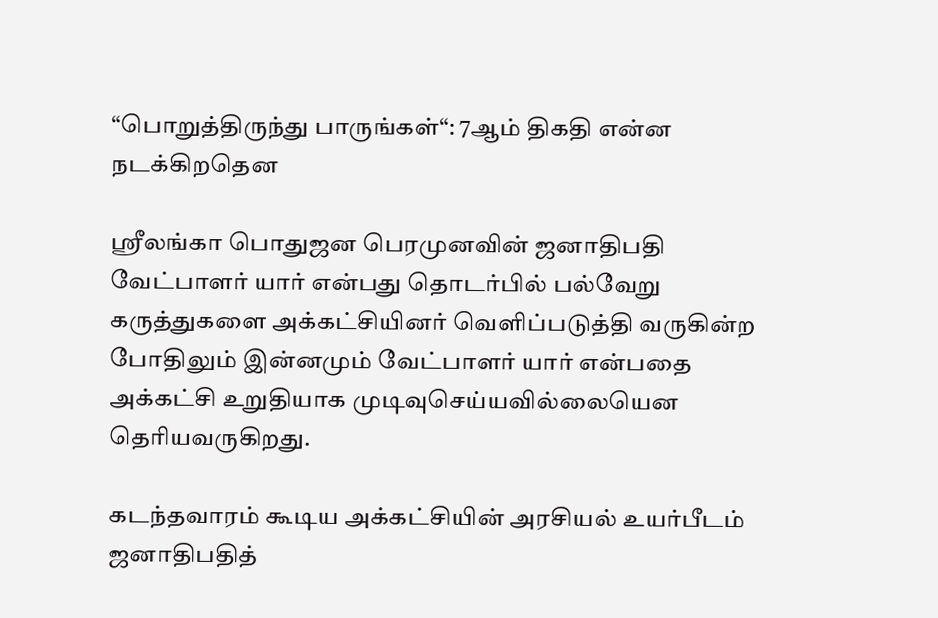“பொறுத்திருந்து பாருங்கள்“: 7ஆம் திகதி என்ன நடக்கிறதென

ஸ்ரீலங்கா பொதுஜன பெரமுனவின் ஜனாதிபதி வேட்பாளர் யார் என்பது தொடர்பில் பல்வேறு கருத்துகளை அக்கட்சியினர் வெளிப்படுத்தி வருகின்ற போதிலும் இன்னமும் வேட்பாளர் யார் என்பதை அக்கட்சி உறுதியாக முடிவுசெய்யவில்லையென தெரியவருகிறது.

கடந்தவாரம் கூடிய அக்கட்சியின் அரசியல் உயர்பீடம் ஜனாதிபதித்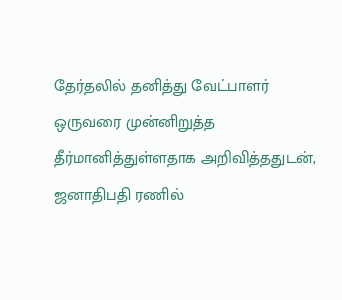தேர்தலில் தனித்து வேட்பாளர் ஒருவரை முன்னிறுத்த தீர்மானித்துள்ளதாக அறிவித்ததுடன், ஜனாதிபதி ரணில்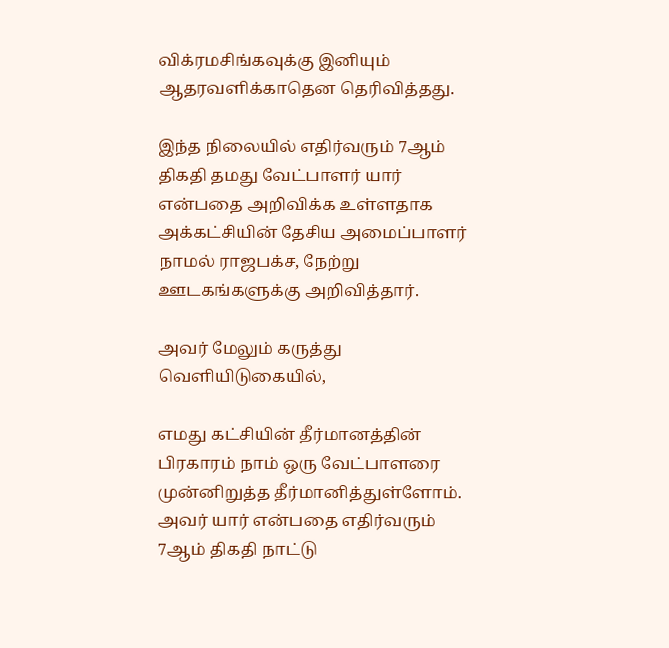விக்ரமசிங்கவுக்கு இனியும் ஆதரவளிக்காதென தெரிவித்தது.

இந்த நிலையில் எதிர்வரும் 7ஆம் திகதி தமது வேட்பாளர் யார் என்பதை அறிவிக்க உள்ளதாக அக்கட்சியின் தேசிய அமைப்பாளர் நாமல் ராஜபக்ச, நேற்று ஊடகங்களுக்கு அறிவித்தார்.

அவர் மேலும் கருத்து வெளியிடுகையில்,

எமது கட்சியின் தீர்மானத்தின் பிரகாரம் நாம் ஒரு வேட்பாளரை முன்னிறுத்த தீர்மானித்துள்ளோம். அவர் யார் என்பதை எதிர்வரும் 7ஆம் திகதி நாட்டு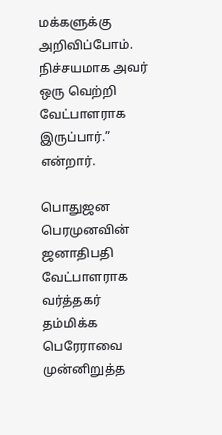மக்களுக்கு அறிவிப்போம். நிச்சயமாக அவர் ஒரு வெற்றி வேட்பாளராக இருப்பார்.” என்றார்.

பொதுஜன பெரமுனவின் ஜனாதிபதி வேட்பாளராக வர்த்தகர் தம்மிக்க பெரேராவை முன்னிறுத்த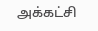அக்கட்சி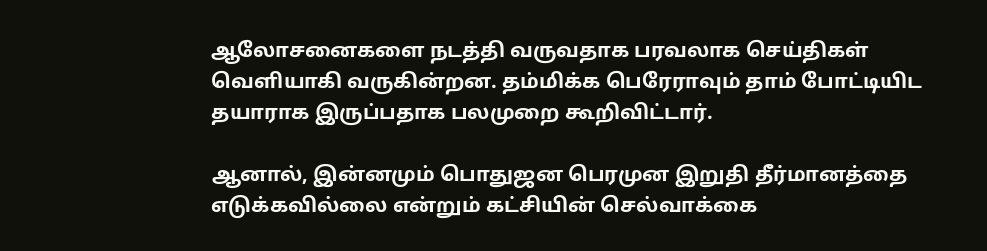ஆலோசனைகளை நடத்தி வருவதாக பரவலாக செய்திகள் வெளியாகி வருகின்றன. தம்மிக்க பெரேராவும் தாம் போட்டியிட தயாராக இருப்பதாக பலமுறை கூறிவிட்டார்.

ஆனால், இன்னமும் பொதுஜன பெரமுன இறுதி தீர்மானத்தை எடுக்கவில்லை என்றும் கட்சியின் செல்வாக்கை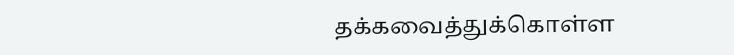தக்கவைத்துக்கொள்ள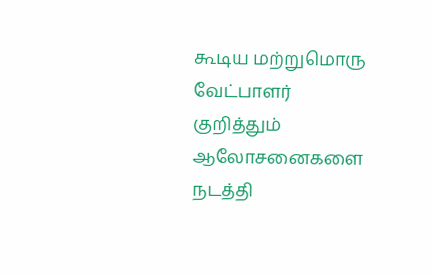கூடிய மற்றுமொரு வேட்பாளர் குறித்தும் ஆலோசனைகளை நடத்தி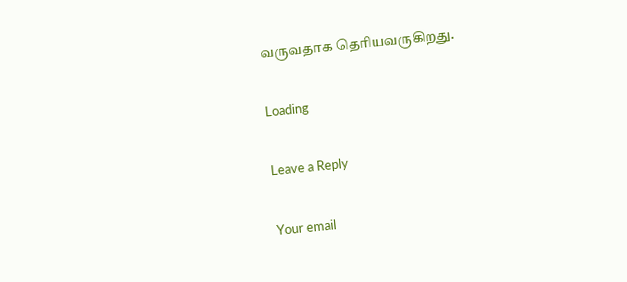வருவதாக தெரியவருகிறது.

Loading

Leave a Reply

Your email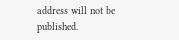address will not be published.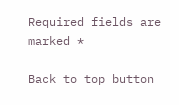Required fields are marked *

Back to top button